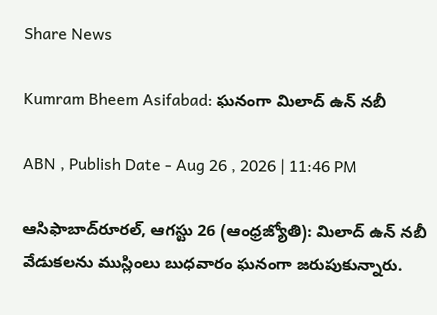Share News

Kumram Bheem Asifabad: ఘనంగా మిలాద్‌ ఉన్‌ నబీ

ABN , Publish Date - Aug 26 , 2026 | 11:46 PM

ఆసిఫాబాద్‌రూరల్‌, ఆగస్టు 26 (ఆంధ్రజ్యోతి): మిలాద్‌ ఉన్‌ నబీ వేడుకలను ముస్లింలు బుధవారం ఘనంగా జరుపుకున్నారు.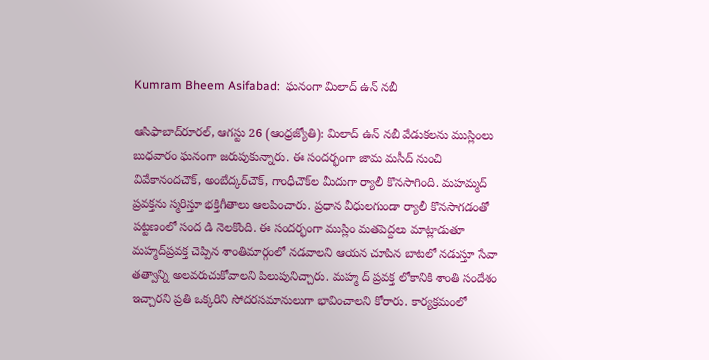Kumram Bheem Asifabad:  ఘనంగా మిలాద్‌ ఉన్‌ నబీ

ఆసిఫాబాద్‌రూరల్‌, ఆగస్టు 26 (ఆంధ్రజ్యోతి): మిలాద్‌ ఉన్‌ నబీ వేడుకలను ముస్లింలు బుధవారం ఘనంగా జరుపుకున్నారు. ఈ సందర్భంగా జామ మసీద్‌ నుంచి వివేకానందచౌక్‌, అంబేద్కర్‌చౌక్‌, గాంధీచౌక్‌ల మీదుగా ర్యాలీ కొనసాగింది. మహమ్మద్‌ ప్రవక్తను స్మరిస్తూ భక్తిగీతాలు ఆలపించారు. ప్రధాన వీధులగుండా ర్యాలీ కొనసాగడంతో పట్టణంలో సంద డి నెలకొంది. ఈ సందర్భంగా ముస్లిం మతపెద్దలు మాట్లాడుతూ మహ్మద్‌ప్రవక్త చెప్పిన శాంతిమార్గంలో నడవాలని ఆయన చూపిన బాటలో నడుస్తూ సేవా తత్వాన్ని అలవరుచుకోవాలని పిలుపునిచ్చారు. మహ్మ ద్‌ ప్రవక్త లోకానికి శాంతి సందేశం ఇచ్చారని ప్రతి ఒక్కరిని సోదరసమానులుగా భావించాలని కోరారు. కార్యక్రమంలో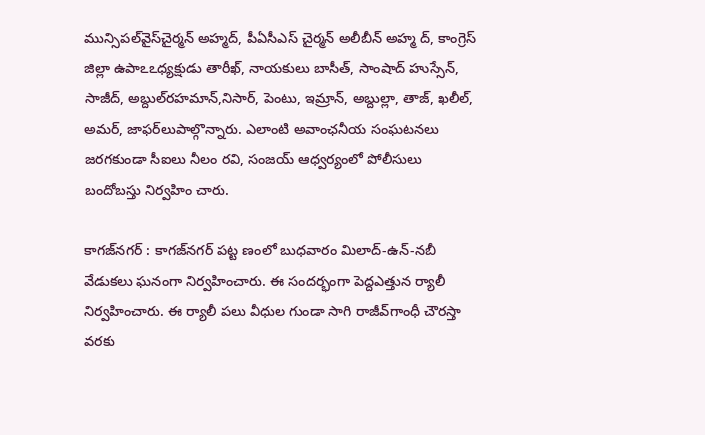మున్సిపల్‌వైస్‌చైర్మన్‌ అహ్మద్‌, పీఏసీఎస్‌ చైర్మన్‌ అలీబీన్‌ అహ్మ ద్‌, కాంగ్రెస్‌ జిల్లా ఉపాఽఽధ్యక్షుడు తారీఖ్‌, నాయకులు బాసీత్‌, సాంషాద్‌ హుస్సేన్‌, సాజీద్‌, అబ్దుల్‌రహమాన్‌,నిసార్‌, పెంటు, ఇమ్రాన్‌, అబ్దుల్లా, తాజ్‌, ఖలీల్‌, అమర్‌, జాఫర్‌లుపాల్గొన్నారు. ఎలాంటి అవాంఛనీయ సంఘటనలు జరగకుండా సీఐలు నీలం రవి, సంజయ్‌ ఆధ్వర్యంలో పోలీసులు బందోబస్తు నిర్వహిం చారు.

కాగజ్‌నగర్‌ : కాగజ్‌నగర్‌ పట్ట ణంలో బుధవారం మిలాద్‌-ఉన్‌-నబీ వేడుకలు ఘనంగా నిర్వహించారు. ఈ సందర్భంగా పెద్దఎత్తున ర్యాలీ నిర్వహించారు. ఈ ర్యాలీ పలు వీధుల గుండా సాగి రాజీవ్‌గాంధీ చౌరస్తా వరకు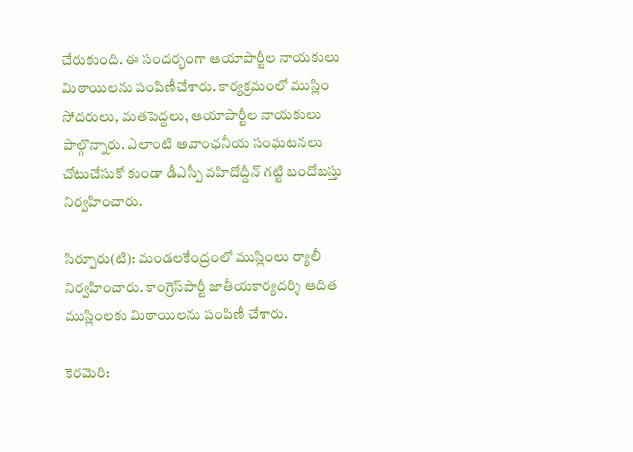చేరుకుంది. ఈ సందర్భంగా ఆయాపార్టీల నాయకులు మిఠాయిలను పంపిణీచేశారు. కార్యక్రమంలో ముస్లిం సోదరులు, మతపెద్దలు, ఆయాపార్టీల నాయకులు పాల్గొన్నారు. ఎలాంటి అవాంఛనీయ సంఘటనలు చోటుచేసుకో కుండా డీఎస్పీ వహిదోద్దీన్‌ గట్టి బందోబస్తు నిర్వహించారు.

సిర్పూరు(టి): మండలకేంద్రంలో ముస్లింలు ర్యాలీ నిర్వహించారు. కాంగ్రెస్‌పార్టీ జాతీయకార్యదర్శి ఆదిత ముస్లింలకు మిఠాయిలను పంపిణీ చేశారు.

కెరమెరి: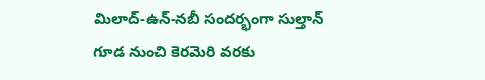మిలాద్‌-ఉన్‌-నబీ సందర్భంగా సుల్తాన్‌ గూడ నుంచి కెరమెరి వరకు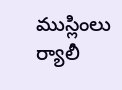ముస్లింలు ర్యాలీ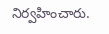నిర్వహించారు.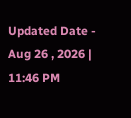Updated Date - Aug 26 , 2026 | 11:46 PM